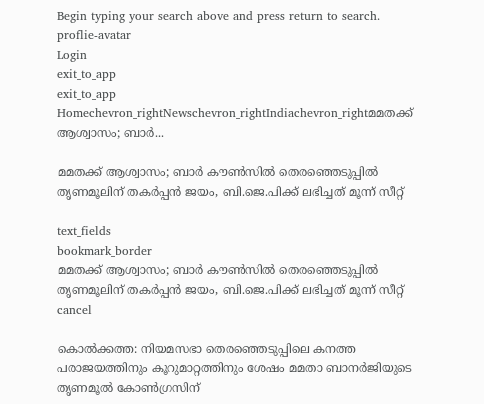Begin typing your search above and press return to search.
proflie-avatar
Login
exit_to_app
exit_to_app
Homechevron_rightNewschevron_rightIndiachevron_rightമമതക്ക് ആശ്വാസം; ബാർ...

മമതക്ക് ആശ്വാസം; ബാർ കൗൺസിൽ തെരഞ്ഞെടുപ്പിൽ തൃണമൂലിന് തകർപ്പൻ ജയം, ബി.ജെ.പിക്ക് ലഭിച്ചത് മൂന്ന് സീറ്റ്

text_fields
bookmark_border
മമതക്ക് ആശ്വാസം; ബാർ കൗൺസിൽ തെരഞ്ഞെടുപ്പിൽ തൃണമൂലിന് തകർപ്പൻ ജയം, ബി.ജെ.പിക്ക് ലഭിച്ചത് മൂന്ന് സീറ്റ്
cancel

കൊൽക്കത്ത: നിയമസഭാ തെരഞ്ഞെടുപ്പിലെ കനത്ത പരാജയത്തിനും കൂറുമാറ്റത്തിനും ശേഷം മമതാ ബാനർജിയുടെ തൃണമൂൽ കോൺഗ്രസിന്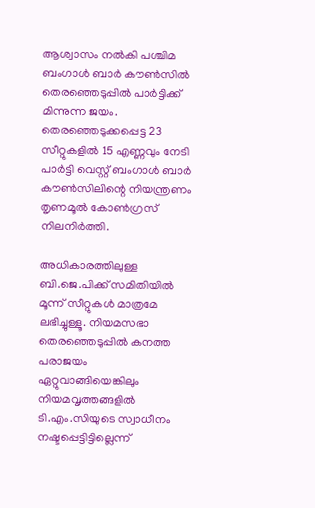ആശ്വാസം നൽകി പശ്ചിമ ബംഗാൾ ബാർ കൗൺസിൽ തെരഞ്ഞെടുപ്പിൽ പാർട്ടിക്ക് മിന്നുന്ന ജയം. തെരഞ്ഞെടുക്കപ്പെട്ട 23 സീറ്റുകളിൽ 15 എണ്ണവും നേടി പാർട്ടി വെസ്റ്റ് ബംഗാൾ ബാർ കൗൺസിലിന്റെ നിയന്ത്രണം തൃണമൂൽ കോൺഗ്രസ് നിലനിർത്തി.

അധികാരത്തിലുള്ള ബി.ജെ.പിക്ക് സമിതിയിൽ മൂന്ന് സീറ്റുകൾ മാത്രമേ ലഭിച്ചുള്ളൂ. നിയമസഭാ തെരഞ്ഞെടുപ്പിൽ കനത്ത പരാജയം ഏറ്റുവാങ്ങിയെങ്കിലും നിയമവൃത്തങ്ങളിൽ ടി.എം.സിയുടെ സ്വാധീനം നഷ്ടപ്പെട്ടിട്ടില്ലെന്ന്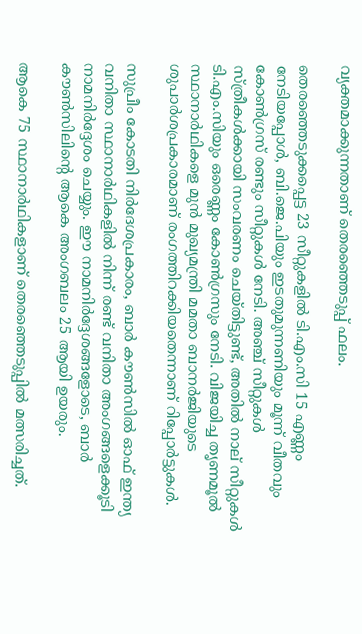വ്യക്തമാക്കുന്നതാണ് തെരഞ്ഞെടുപ്പ് ഫലം.

തെരഞ്ഞെടുക്കപ്പെട്ട 23 സീറ്റുകളിൽ ടി.എം.സി 15 എണ്ണം നേടിയപ്പോൾ, ബി.ജെ.പിയും ഇടതുമുന്നണിയും മൂന്ന് വീതവും കോൺഗ്രസ് രണ്ടും സീറ്റുകൾ നേടി. അഞ്ച് സീറ്റുകൾ സ്ത്രീകൾക്കായി സംവരണം ചെയ്തിട്ടുണ്ട്, അതിൽ നാല് സീറ്റുകൾ ടി.എം.സിയും ഒരെണ്ണം കോൺഗ്രസും നേടി. വിജയിച്ച തൃണമൂൽ സ്ഥാനാർഥികളെ മുൻ മുഖ്യമന്ത്രി മമതാ ബാനർജിയുടെ ശുപാർശപ്രകാരമാണ് രംഗത്തിറക്കിയതെന്നാണ് റിപ്പോർട്ടുകൾ.

സുപ്രീം കോടതി നിർദേശപ്രകാരം, ബാർ കൗൺസിൽ ഓഫ് ഇന്ത്യ വനിതാ സ്ഥാനാർഥികളിൽ നിന്ന് രണ്ട് വനിതാ അംഗങ്ങളെക്കൂടി നാമനിർദ്ദേശം ചെയ്യും. ഈ നാമനിർദ്ദേശങ്ങളോടെ, ബാർ കൗൺസിലിന്റെ ആകെ അംഗബലം 25 ആയി ഉയരും.

ആകെ 75 സ്ഥാനാർഥികളാണ് തെരഞ്ഞെടുപ്പിൽ മത്സരിച്ചത്.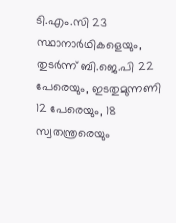ടി.എം.സി 23 സ്ഥാനാർഥികളെയും, തുടർന്ന് ബി.ജെ.പി 22 പേരെയും, ഇടതുമുന്നണി 12 പേരെയും, 18 സ്വതന്ത്രരെയും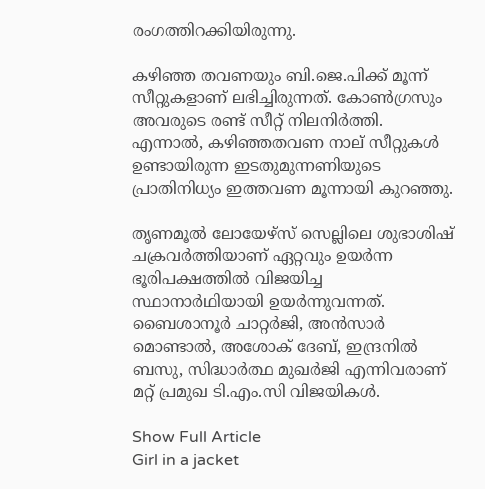രംഗത്തിറക്കിയിരുന്നു.

കഴിഞ്ഞ തവണയും ബി.ജെ.പിക്ക് മൂന്ന് സീറ്റുകളാണ് ലഭിച്ചിരുന്നത്. കോൺഗ്രസും അവരുടെ രണ്ട് സീറ്റ് നിലനിർത്തി. എന്നാൽ, കഴിഞ്ഞതവണ നാല് സീറ്റുകൾ ഉണ്ടായിരുന്ന ഇടതുമുന്നണിയുടെ പ്രാതിനിധ്യം ഇത്തവണ മൂന്നായി കുറഞ്ഞു.

തൃണമൂൽ ലോയേഴ്‌സ് സെല്ലിലെ ശുഭാശിഷ് ചക്രവർത്തിയാണ് ഏറ്റവും ഉയർന്ന ഭൂരിപക്ഷത്തിൽ വിജയിച്ച സ്ഥാനാർഥിയായി ഉയർന്നുവന്നത്. ബൈശാനൂർ ചാറ്റർജി, അൻസാർ മൊണ്ടാൽ, അശോക് ദേബ്, ഇന്ദ്രനിൽ ബസു, സിദ്ധാർത്ഥ മുഖർജി എന്നിവരാണ് മറ്റ് പ്രമുഖ ടി.എം.സി വിജയികൾ.

Show Full Article
Girl in a jacket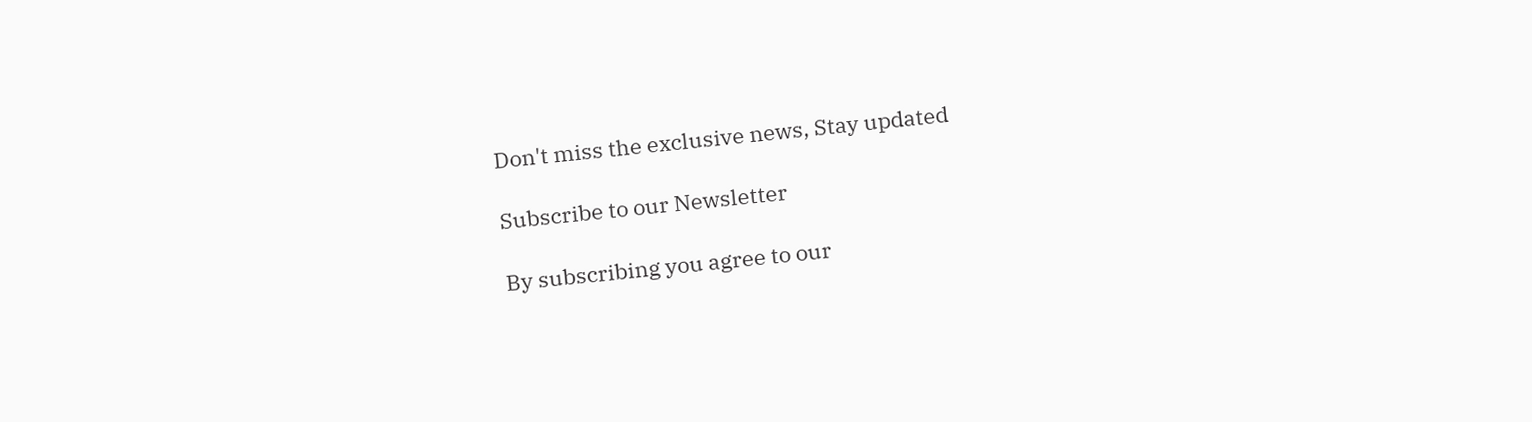Don't miss the exclusive news, Stay updated

Subscribe to our Newsletter

By subscribing you agree to our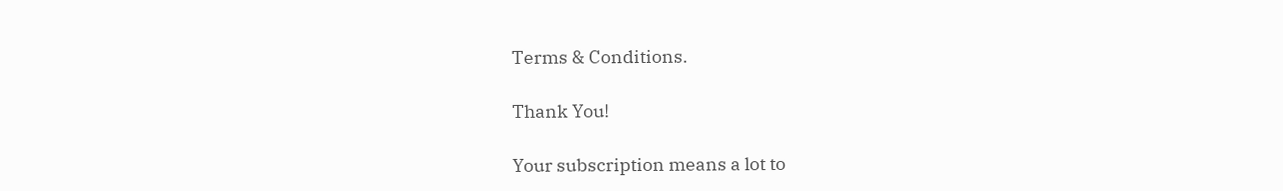Terms & Conditions.

Thank You!

Your subscription means a lot to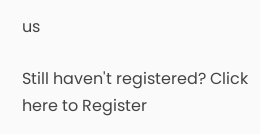us

Still haven't registered? Click here to Register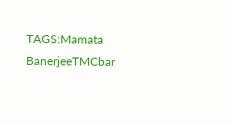TAGS:Mamata BanerjeeTMCbar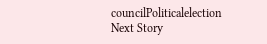councilPoliticalelection
Next Story